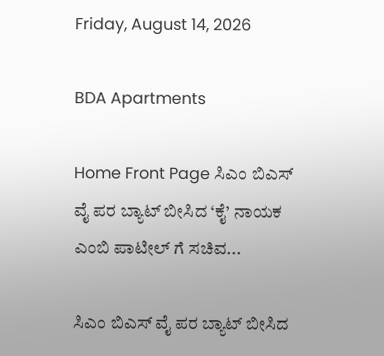Friday, August 14, 2026

BDA Apartments

Home Front Page ಸಿಎಂ ಬಿಎಸ್ ವೈ ಪರ ಬ್ಯಾಟ್ ಬೀಸಿದ ‘ಕೈ’ ನಾಯಕ ಎಂಬಿ ಪಾಟೀಲ್ ಗೆ ಸಚಿವ...

ಸಿಎಂ ಬಿಎಸ್ ವೈ ಪರ ಬ್ಯಾಟ್ ಬೀಸಿದ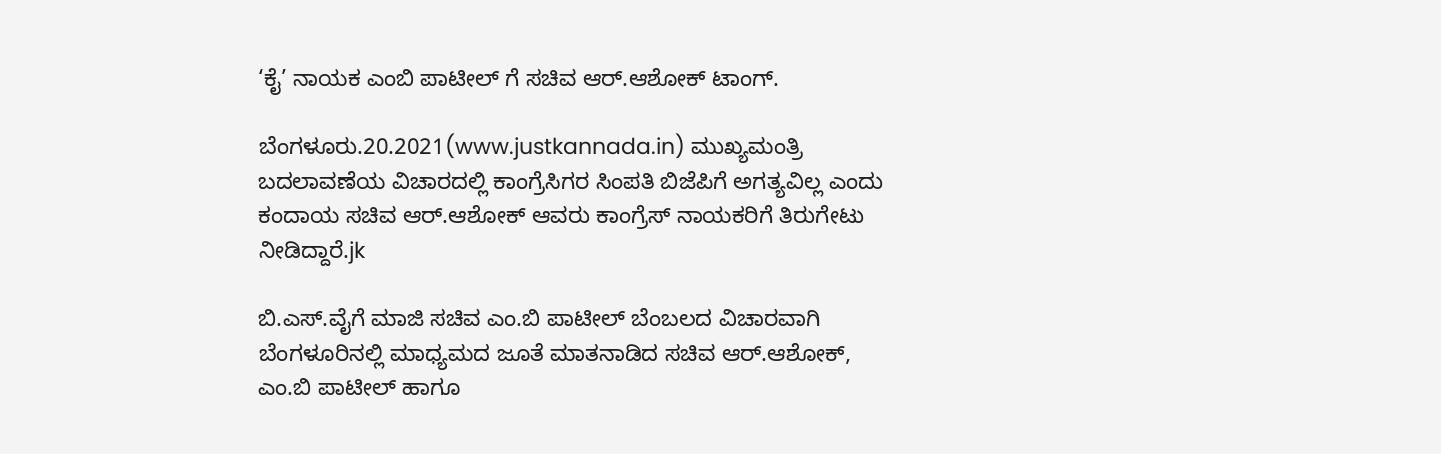‘ಕೈ’ ನಾಯಕ ಎಂಬಿ ಪಾಟೀಲ್ ಗೆ ಸಚಿವ ಆರ್.ಆಶೋಕ್ ಟಾಂಗ್.

ಬೆಂಗಳೂರು.20.2021(www.justkannada.in) ಮುಖ್ಯಮಂತ್ರಿ ಬದಲಾವಣೆಯ ವಿಚಾರದಲ್ಲಿ ಕಾಂಗ್ರೆಸಿಗರ ಸಿಂಪತಿ ಬಿಜೆಪಿಗೆ ಅಗತ್ಯವಿಲ್ಲ ಎಂದು ಕಂದಾಯ ಸಚಿವ ಆರ್.ಆಶೋಕ್ ಆವರು ಕಾಂಗ್ರೆಸ್ ನಾಯಕರಿಗೆ ತಿರುಗೇಟು ನೀಡಿದ್ದಾರೆ.jk

ಬಿ.ಎಸ್.ವೈಗೆ ಮಾಜಿ ಸಚಿವ ಎಂ.ಬಿ ಪಾಟೀಲ್ ಬೆಂಬಲದ ವಿಚಾರವಾಗಿ  ಬೆಂಗಳೂರಿನಲ್ಲಿ ಮಾಧ್ಯಮದ ಜೂತೆ ಮಾತನಾಡಿದ ಸಚಿವ ಆರ್.ಆಶೋಕ್,  ಎಂ.ಬಿ ಪಾಟೀಲ್ ಹಾಗೂ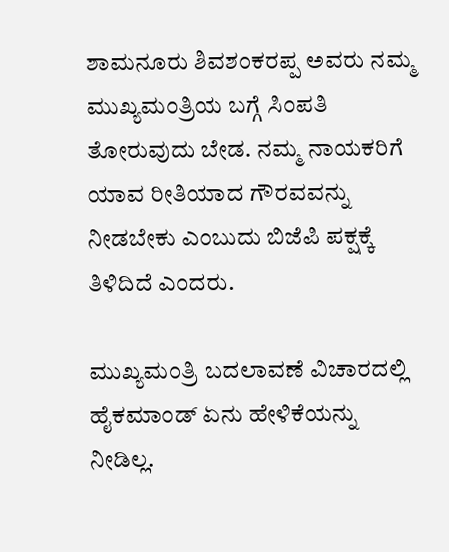ಶಾಮನೂರು ಶಿವಶಂಕರಪ್ಪ ಅವರು ನಮ್ಮ ಮುಖ್ಯಮಂತ್ರಿಯ ಬಗ್ಗೆ ಸಿಂಪತಿ ತೋರುವುದು ಬೇಡ. ನಮ್ಮ ನಾಯಕರಿಗೆ ಯಾವ ರೀತಿಯಾದ ಗೌರವವನ್ನು ನೀಡಬೇಕು ಎಂಬುದು ಬಿಜೆಪಿ ಪಕ್ಷಕ್ಕೆ ತಿಳಿದಿದೆ ಎಂದರು.

ಮುಖ್ಯಮಂತ್ರಿ ಬದಲಾವಣೆ ವಿಚಾರದಲ್ಲಿ ಹೈಕಮಾಂಡ್ ಏನು ಹೇಳಿಕೆಯನ್ನು ನೀಡಿಲ್ಲ.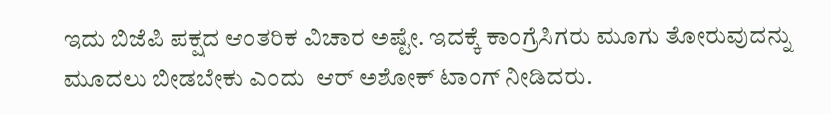ಇದು ಬಿಜೆಪಿ ಪಕ್ಷದ ಆಂತರಿಕ ವಿಚಾರ ಅಷ್ಟೇ. ಇದಕ್ಕೆ ಕಾಂಗ್ರೆಸಿಗರು ಮೂಗು ತೋರುವುದನ್ನು ಮೂದಲು ಬೀಡಬೇಕು ಎಂದು  ಆರ್ ಅಶೋಕ್ ಟಾಂಗ್ ನೀಡಿದರು.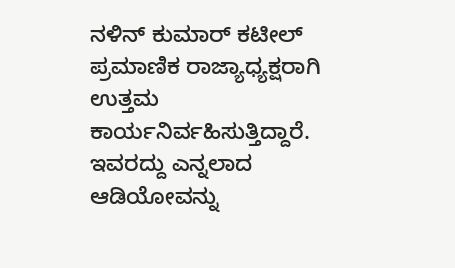ನಳಿನ್ ಕುಮಾರ್ ಕಟೀಲ್ ಪ್ರಮಾಣಿಕ ರಾಜ್ಯಾಧ್ಯಕ್ಷರಾಗಿ ಉತ್ತಮ ಕಾರ್ಯನಿರ್ವಹಿಸುತ್ತಿದ್ದಾರೆ. ಇವರದ್ದು ಎನ್ನಲಾದ ಆಡಿಯೋವನ್ನು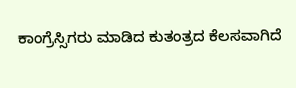ಕಾಂಗ್ರೆಸ್ಸಿಗರು ಮಾಡಿದ ಕುತಂತ್ರದ ಕೆಲಸವಾಗಿದೆ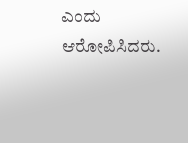ಎಂದು ಆರೋಪಿಸಿದರು.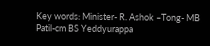Key words: Minister- R. Ashok –Tong- MB Patil-cm BS Yeddyurappa